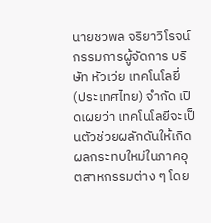นายชวพล จริยาวิโรจน์ กรรมการผู้จัดการ บริษัท หัวเว่ย เทคโนโลยี่ (ประเทศไทย) จำกัด เปิดเผยว่า เทคโนโลยีจะเป็นตัวช่วยผลักดันให้เกิดผลกระทบใหม่ในภาคอุตสาหกรรมต่าง ๆ โดย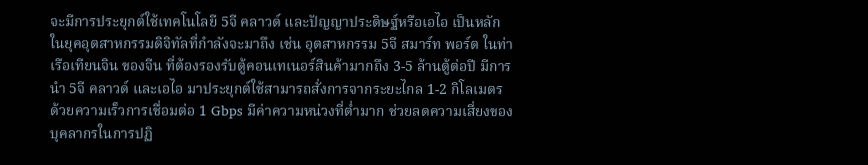จะมีการประยุกต์ใช้เทคโนโลยี 5จี คลาวด์ และปัญญาประดิษฐ์หรือเอไอ เป็นหลักในยุคอุตสาหกรรมดิจิทัลที่กำลังจะมาถึง เช่น อุตสาหกรรม 5จี สมาร์ท พอร์ต ในท่าเรือเทียนจิน ของจีน ที่ต้องรองรับตู้คอนเทเนอร์สินค้ามากถึง 3-5 ล้านตู้ต่อปี มีการนำ 5จี คลาวด์ และเอไอ มาประยุกต์ใช้สามารถสั่งการจากระยะไกล 1-2 กิโลเมตร ด้วยความเร็วการเชื่อมต่อ 1 Gbps มีค่าความหน่วงที่ต่ำมาก ช่วยลดความเสี่ยงของบุคลากรในการปฏิ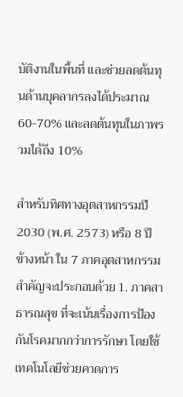บัติงานในพื้นที่ และช่วยลดต้นทุนด้านบุคลากรลงได้ประมาณ 60-70% และลดต้นทุนในภาพรวมได้ถึง 10%

สำหรับทิศทางอุตสาหกรรมปี 2030 (พ.ศ. 2573) หรือ 8 ปี ข้างหน้า ใน 7 ภาคอุตสาหกรรมสำคัญจะประกอบด้วย 1. ภาคสาธารณสุข ที่จะเน้นเรื่องการป้องกันโรคมากกว่าการรักษา โดยใช้เทคโนโลยีช่วยคาดการ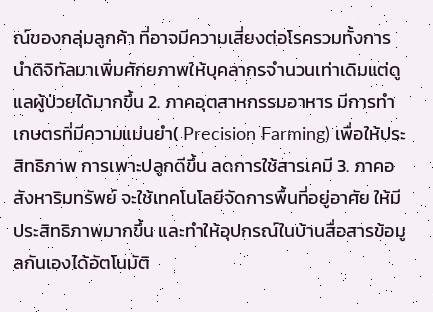ณ์ของกลุ่มลูกค้า ที่อาจมีความเสี่ยงต่อโรครวมทั้งการนำดิจิทัลมาเพิ่มศักยภาพให้บุคลากรจำนวนเท่าเดิมแต่ดูแลผู้ป่วยได้มากขึ้น 2. ภาคอุตสาหกรรมอาหาร มีการทำเกษตรที่มีความแม่นยำ( Precision Farming) เพื่อให้ประสิทธิภาพ การเพาะปลูกดีขึ้น ลดการใช้สารเคมี 3. ภาคอสังหาริมทรัพย์ จะใช้เทคโนโลยีจัดการพื้นที่อยู่อาศัย ให้มีประสิทธิภาพมากขึ้น และทำให้อุปกรณ์ในบ้านสื่อสารข้อมูลกันเองได้อัตโนมัติ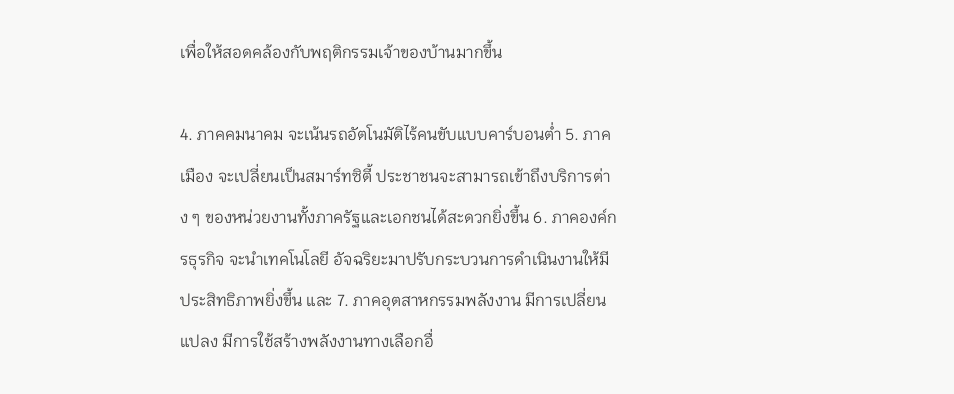เพื่อให้สอดคล้องกับพฤติกรรมเจ้าของบ้านมากขึ้น

4. ภาคคมนาคม จะเน้นรถอัตโนมัติไร้คนขับแบบคาร์บอนต่ำ 5. ภาคเมือง จะเปลี่ยนเป็นสมาร์ทซิตี้ ประชาชนจะสามารถเข้าถึงบริการต่าง ๆ ของหน่วยงานทั้งภาครัฐและเอกชนได้สะดวกยิ่งขึ้น 6. ภาคองค์กรธุรกิจ จะนำเทคโนโลยี อัจฉริยะมาปรับกระบวนการดำเนินงานให้มีประสิทธิภาพยิ่งขึ้น และ 7. ภาคอุตสาหกรรมพลังงาน มีการเปลี่ยนแปลง มีการใช้สร้างพลังงานทางเลือกอื่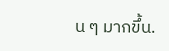น ๆ มากขึ้น.